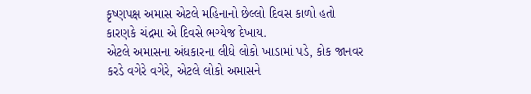કૃષ્ણપક્ષ અમાસ એટલે મહિનાનો છેલ્લો દિવસ કાળો હતો કારણકે ચંદ્રમા એ દિવસે ભગ્યેજ દેખાય.
એટલે અમાસના અંધકારના લીધે લોકો ખાડામાં પડે, કોક જાનવર કરડે વગેરે વગેરે, એટલે લોકો અમાસને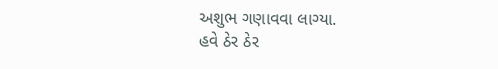અશુભ ગણાવવા લાગ્યા.
હવે ઠેર ઠેર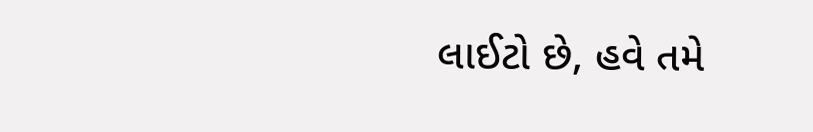લાઈટો છે, હવે તમે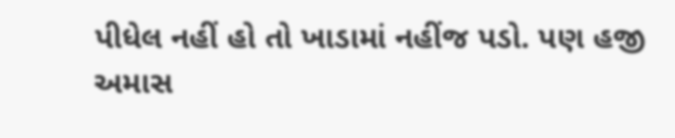પીધેલ નહીં હો તો ખાડામાં નહીંજ પડો. પણ હજી અમાસ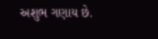અશુભ ગણાય છે.